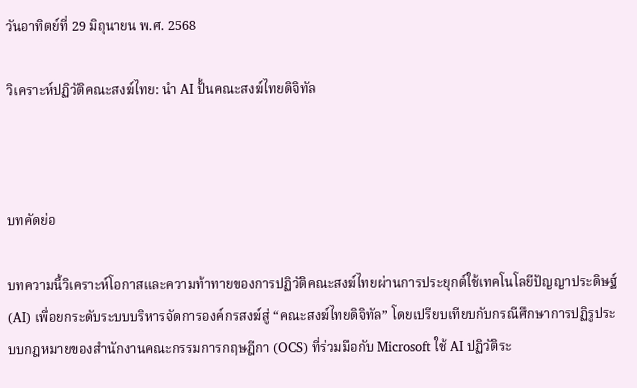วันอาทิตย์ที่ 29 มิถุนายน พ.ศ. 2568

วิเคราะห์ปฏิวัติคณะสงฆ์ไทย: นำ AI ปั้นคณะสงฆ์ไทยดิจิทัล



บทคัดย่อ

บทความนี้วิเคราะห์โอกาสและความท้าทายของการปฏิวัติคณะสงฆ์ไทยผ่านการประยุกต์ใช้เทคโนโลยีปัญญาประดิษฐ์ (AI) เพื่อยกระดับระบบบริหารจัดการองค์กรสงฆ์สู่ “คณะสงฆ์ไทยดิจิทัล” โดยเปรียบเทียบกับกรณีศึกษาการปฏิรูประบบกฎหมายของสำนักงานคณะกรรมการกฤษฎีกา (OCS) ที่ร่วมมือกับ Microsoft ใช้ AI ปฏิวัติระ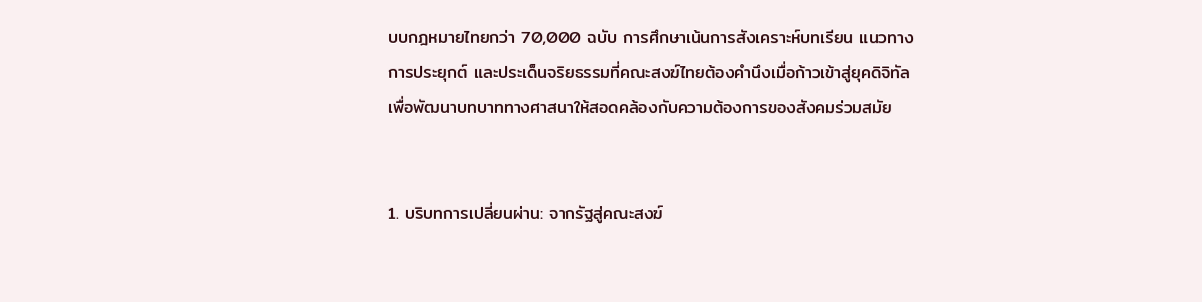บบกฎหมายไทยกว่า 70,000 ฉบับ การศึกษาเน้นการสังเคราะห์บทเรียน แนวทางการประยุกต์ และประเด็นจริยธรรมที่คณะสงฆ์ไทยต้องคำนึงเมื่อก้าวเข้าสู่ยุคดิจิทัล เพื่อพัฒนาบทบาททางศาสนาให้สอดคล้องกับความต้องการของสังคมร่วมสมัย


1. บริบทการเปลี่ยนผ่าน: จากรัฐสู่คณะสงฆ์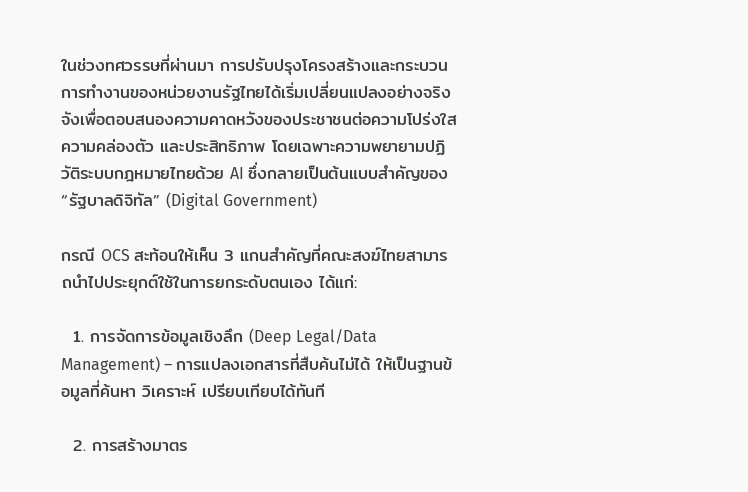ในช่วงทศวรรษที่ผ่านมา การปรับปรุงโครงสร้างและกระบวนการทำงานของหน่วยงานรัฐไทยได้เริ่มเปลี่ยนแปลงอย่างจริงจังเพื่อตอบสนองความคาดหวังของประชาชนต่อความโปร่งใส ความคล่องตัว และประสิทธิภาพ โดยเฉพาะความพยายามปฏิวัติระบบกฎหมายไทยด้วย AI ซึ่งกลายเป็นต้นแบบสำคัญของ “รัฐบาลดิจิทัล” (Digital Government)

กรณี OCS สะท้อนให้เห็น 3 แกนสำคัญที่คณะสงฆ์ไทยสามารถนำไปประยุกต์ใช้ในการยกระดับตนเอง ได้แก่:

  1. การจัดการข้อมูลเชิงลึก (Deep Legal/Data Management) – การแปลงเอกสารที่สืบค้นไม่ได้ ให้เป็นฐานข้อมูลที่ค้นหา วิเคราะห์ เปรียบเทียบได้ทันที

  2. การสร้างมาตร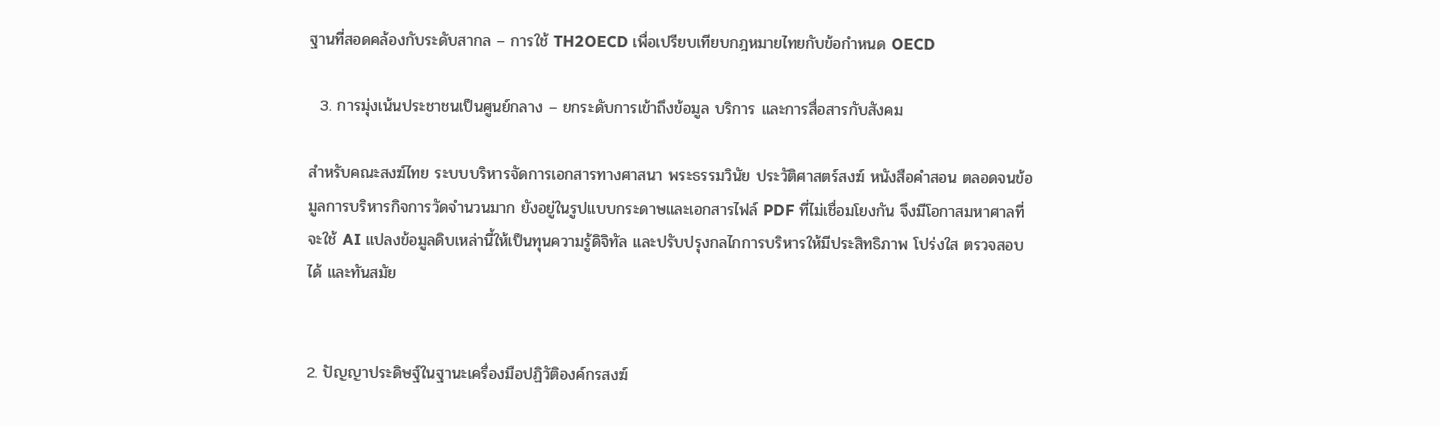ฐานที่สอดคล้องกับระดับสากล – การใช้ TH2OECD เพื่อเปรียบเทียบกฎหมายไทยกับข้อกำหนด OECD

  3. การมุ่งเน้นประชาชนเป็นศูนย์กลาง – ยกระดับการเข้าถึงข้อมูล บริการ และการสื่อสารกับสังคม

สำหรับคณะสงฆ์ไทย ระบบบริหารจัดการเอกสารทางศาสนา พระธรรมวินัย ประวัติศาสตร์สงฆ์ หนังสือคำสอน ตลอดจนข้อมูลการบริหารกิจการวัดจำนวนมาก ยังอยู่ในรูปแบบกระดาษและเอกสารไฟล์ PDF ที่ไม่เชื่อมโยงกัน จึงมีโอกาสมหาศาลที่จะใช้ AI แปลงข้อมูลดิบเหล่านี้ให้เป็นทุนความรู้ดิจิทัล และปรับปรุงกลไกการบริหารให้มีประสิทธิภาพ โปร่งใส ตรวจสอบได้ และทันสมัย


2. ปัญญาประดิษฐ์ในฐานะเครื่องมือปฏิวัติองค์กรสงฆ์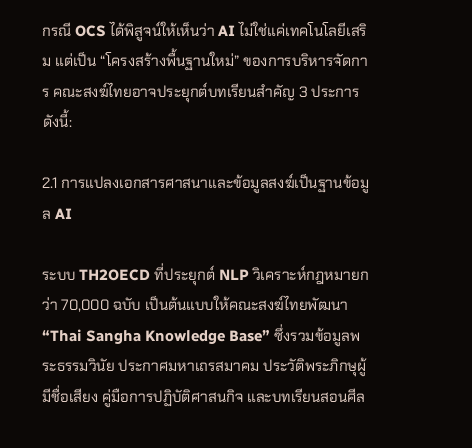กรณี OCS ได้พิสูจน์ให้เห็นว่า AI ไม่ใช่แค่เทคโนโลยีเสริม แต่เป็น “โครงสร้างพื้นฐานใหม่” ของการบริหารจัดการ คณะสงฆ์ไทยอาจประยุกต์บทเรียนสำคัญ 3 ประการดังนี้:

2.1 การแปลงเอกสารศาสนาและข้อมูลสงฆ์เป็นฐานข้อมูล AI

ระบบ TH2OECD ที่ประยุกต์ NLP วิเคราะห์กฎหมายกว่า 70,000 ฉบับ เป็นต้นแบบให้คณะสงฆ์ไทยพัฒนา “Thai Sangha Knowledge Base” ซึ่งรวมข้อมูลพระธรรมวินัย ประกาศมหาเถรสมาคม ประวัติพระภิกษุผู้มีชื่อเสียง คู่มือการปฏิบัติศาสนกิจ และบทเรียนสอนศีล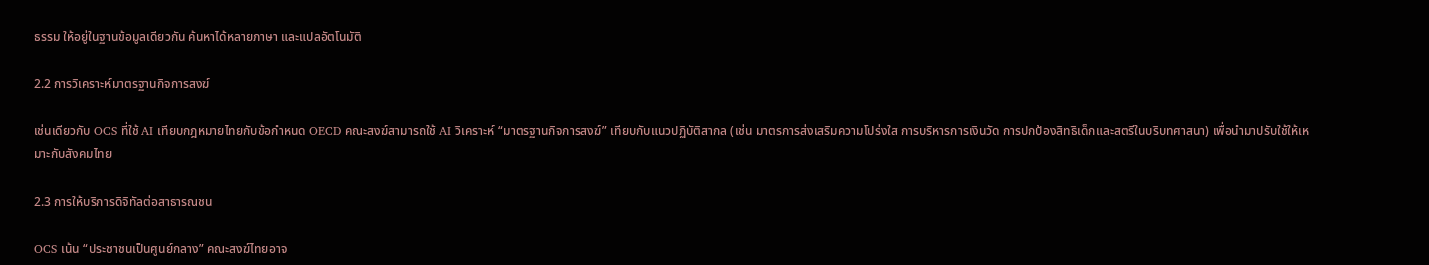ธรรม ให้อยู่ในฐานข้อมูลเดียวกัน ค้นหาได้หลายภาษา และแปลอัตโนมัติ

2.2 การวิเคราะห์มาตรฐานกิจการสงฆ์

เช่นเดียวกับ OCS ที่ใช้ AI เทียบกฎหมายไทยกับข้อกำหนด OECD คณะสงฆ์สามารถใช้ AI วิเคราะห์ “มาตรฐานกิจการสงฆ์” เทียบกับแนวปฏิบัติสากล (เช่น มาตรการส่งเสริมความโปร่งใส การบริหารการเงินวัด การปกป้องสิทธิเด็กและสตรีในบริบทศาสนา) เพื่อนำมาปรับใช้ให้เหมาะกับสังคมไทย

2.3 การให้บริการดิจิทัลต่อสาธารณชน

OCS เน้น “ประชาชนเป็นศูนย์กลาง” คณะสงฆ์ไทยอาจ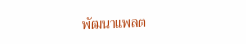พัฒนาแพลต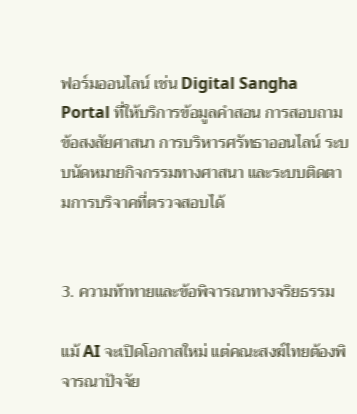ฟอร์มออนไลน์ เช่น Digital Sangha Portal ที่ให้บริการข้อมูลคำสอน การสอบถามข้อสงสัยศาสนา การบริหารศรัทธาออนไลน์ ระบบนัดหมายกิจกรรมทางศาสนา และระบบติดตามการบริจาคที่ตรวจสอบได้


3. ความท้าทายและข้อพิจารณาทางจริยธรรม

แม้ AI จะเปิดโอกาสใหม่ แต่คณะสงฆ์ไทยต้องพิจารณาปัจจัย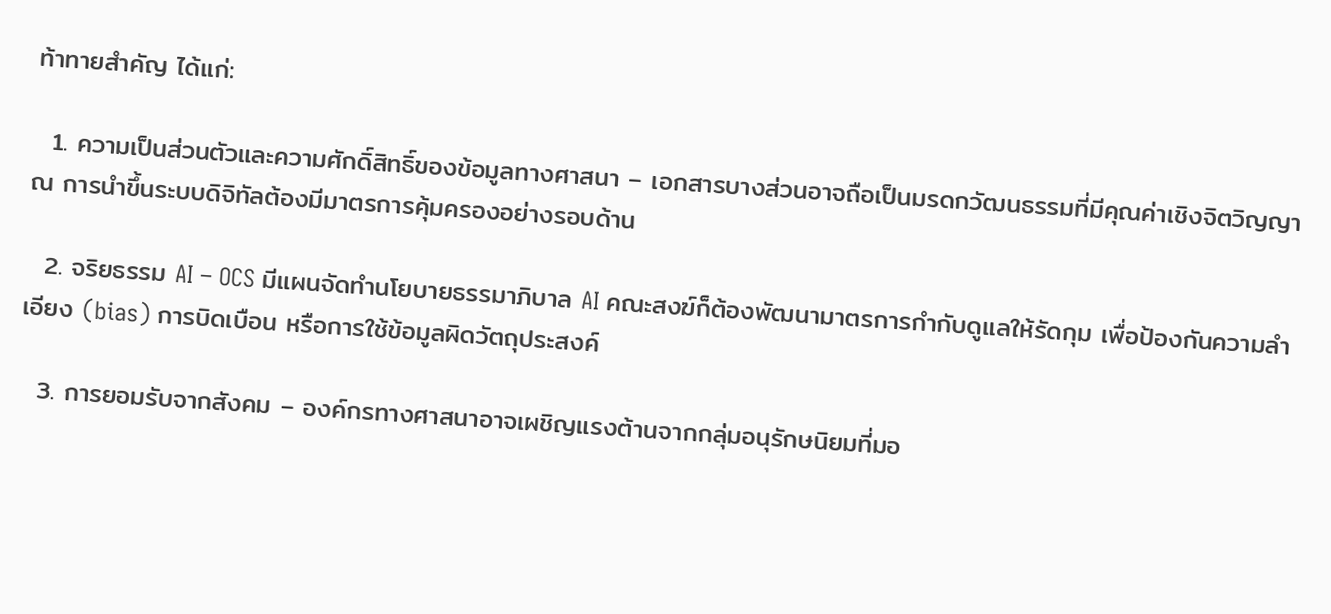ท้าทายสำคัญ ได้แก่:

  1. ความเป็นส่วนตัวและความศักดิ์สิทธิ์ของข้อมูลทางศาสนา – เอกสารบางส่วนอาจถือเป็นมรดกวัฒนธรรมที่มีคุณค่าเชิงจิตวิญญาณ การนำขึ้นระบบดิจิทัลต้องมีมาตรการคุ้มครองอย่างรอบด้าน

  2. จริยธรรม AI – OCS มีแผนจัดทำนโยบายธรรมาภิบาล AI คณะสงฆ์ก็ต้องพัฒนามาตรการกำกับดูแลให้รัดกุม เพื่อป้องกันความลำเอียง (bias) การบิดเบือน หรือการใช้ข้อมูลผิดวัตถุประสงค์

  3. การยอมรับจากสังคม – องค์กรทางศาสนาอาจเผชิญแรงต้านจากกลุ่มอนุรักษนิยมที่มอ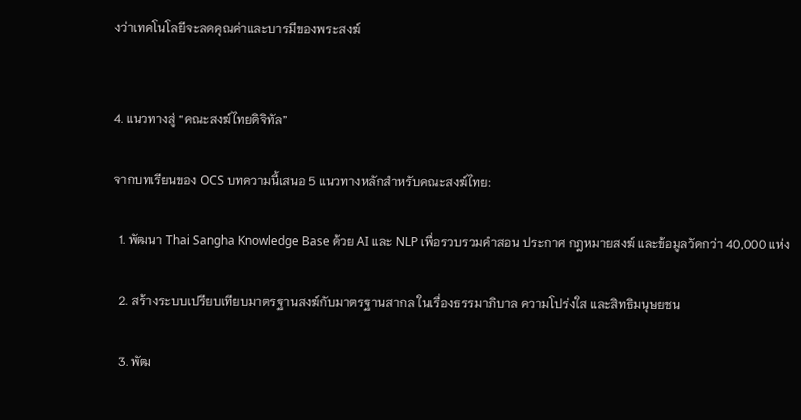งว่าเทคโนโลยีจะลดคุณค่าและบารมีของพระสงฆ์


4. แนวทางสู่ “คณะสงฆ์ไทยดิจิทัล”

จากบทเรียนของ OCS บทความนี้เสนอ 5 แนวทางหลักสำหรับคณะสงฆ์ไทย:

  1. พัฒนา Thai Sangha Knowledge Base ด้วย AI และ NLP เพื่อรวบรวมคำสอน ประกาศ กฎหมายสงฆ์ และข้อมูลวัดกว่า 40,000 แห่ง

  2. สร้างระบบเปรียบเทียบมาตรฐานสงฆ์กับมาตรฐานสากล ในเรื่องธรรมาภิบาล ความโปร่งใส และสิทธิมนุษยชน

  3. พัฒ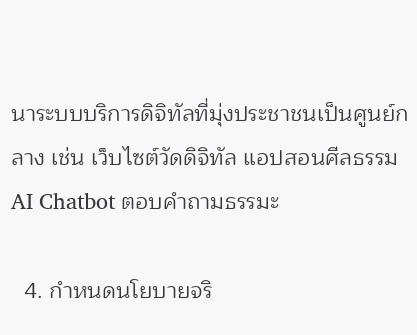นาระบบบริการดิจิทัลที่มุ่งประชาชนเป็นศูนย์กลาง เช่น เว็บไซต์วัดดิจิทัล แอปสอนศีลธรรม AI Chatbot ตอบคำถามธรรมะ

  4. กำหนดนโยบายจริ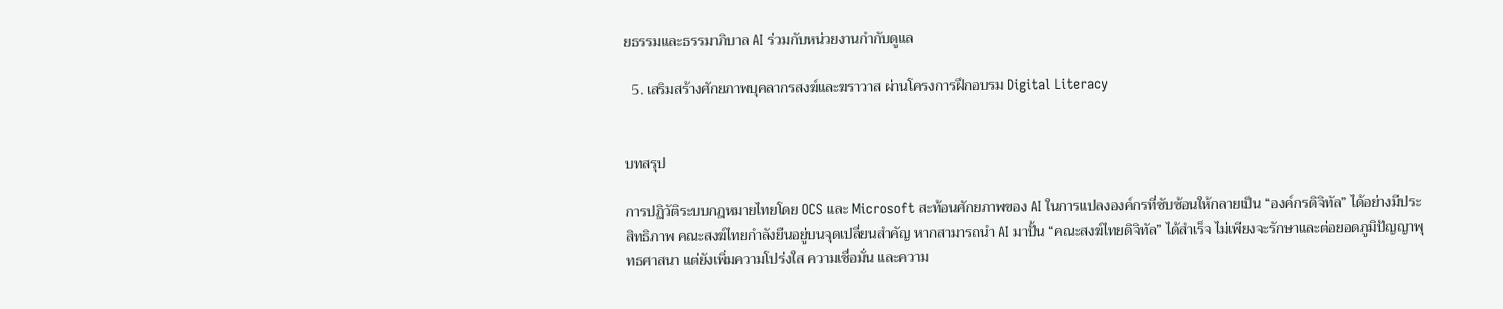ยธรรมและธรรมาภิบาล AI ร่วมกับหน่วยงานกำกับดูแล

  5. เสริมสร้างศักยภาพบุคลากรสงฆ์และฆราวาส ผ่านโครงการฝึกอบรม Digital Literacy


บทสรุป

การปฏิวัติระบบกฎหมายไทยโดย OCS และ Microsoft สะท้อนศักยภาพของ AI ในการแปลงองค์กรที่ซับซ้อนให้กลายเป็น “องค์กรดิจิทัล” ได้อย่างมีประสิทธิภาพ คณะสงฆ์ไทยกำลังยืนอยู่บนจุดเปลี่ยนสำคัญ หากสามารถนำ AI มาปั้น “คณะสงฆ์ไทยดิจิทัล” ได้สำเร็จ ไม่เพียงจะรักษาและต่อยอดภูมิปัญญาพุทธศาสนา แต่ยังเพิ่มความโปร่งใส ความเชื่อมั่น และความ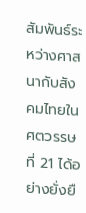สัมพันธ์ระหว่างศาสนากับสังคมไทยในศตวรรษที่ 21 ได้อย่างยั่งยื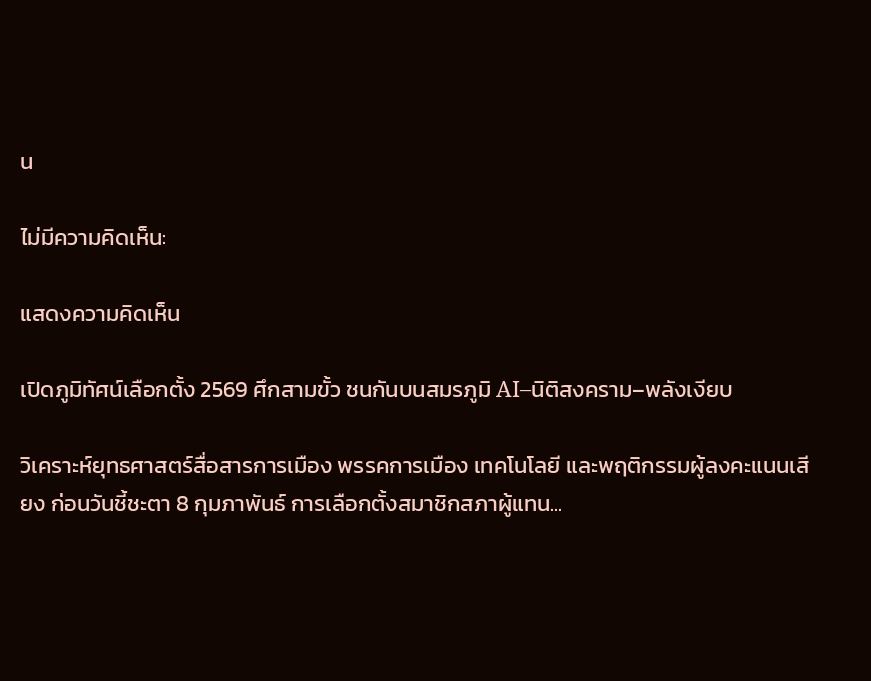น

ไม่มีความคิดเห็น:

แสดงความคิดเห็น

เปิดภูมิทัศน์เลือกตั้ง 2569 ศึกสามขั้ว ชนกันบนสมรภูมิ AI–นิติสงคราม–พลังเงียบ

วิเคราะห์ยุทธศาสตร์สื่อสารการเมือง พรรคการเมือง เทคโนโลยี และพฤติกรรมผู้ลงคะแนนเสียง ก่อนวันชี้ชะตา 8 กุมภาพันธ์ การเลือกตั้งสมาชิกสภาผู้แทน...